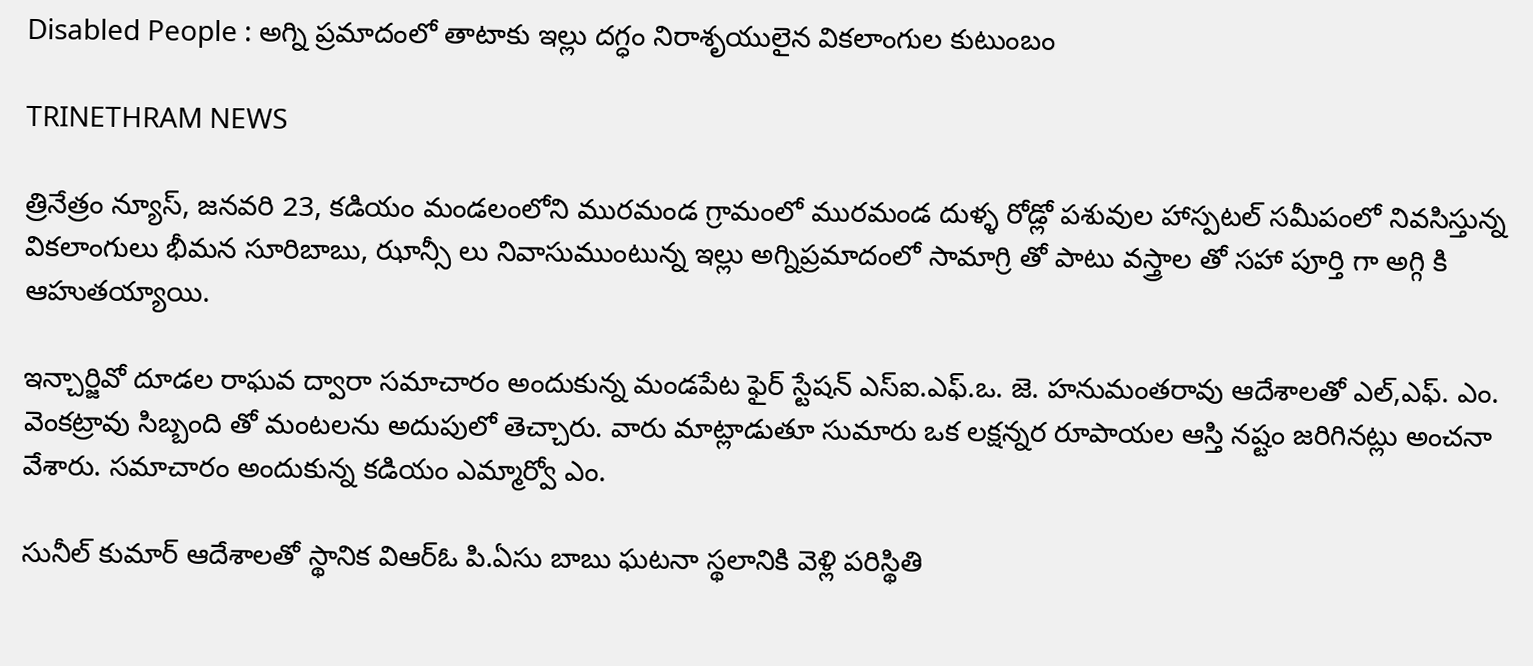Disabled People : అగ్ని ప్రమాదంలో తాటాకు ఇల్లు దగ్ధం నిరాశృయులైన వికలాంగుల కుటుంబం

TRINETHRAM NEWS

త్రినేత్రం న్యూస్, జనవరి 23, కడియం మండలంలోని మురమండ గ్రామంలో మురమండ దుళ్ళ రోడ్లో పశువుల హాస్పటల్ సమీపంలో నివసిస్తున్న వికలాంగులు భీమన సూరిబాబు, ఝాన్సీ లు నివాసుముంటున్న ఇల్లు అగ్నిప్రమాదంలో సామాగ్రి తో పాటు వస్త్రాల తో సహా పూర్తి గా అగ్గి కి ఆహుతయ్యాయి.

ఇన్చార్జివో దూడల రాఘవ ద్వారా సమాచారం అందుకున్న మండపేట ఫైర్ స్టేషన్ ఎస్ఐ.ఎఫ్.ఒ. జె. హనుమంతరావు ఆదేశాలతో ఎల్,ఎఫ్. ఎం. వెంకట్రావు సిబ్బంది తో మంటలను అదుపులో తెచ్చారు. వారు మాట్లాడుతూ సుమారు ఒక లక్షన్నర రూపాయల ఆస్తి నష్టం జరిగినట్లు అంచనా వేశారు. సమాచారం అందుకున్న కడియం ఎమ్మార్వో ఎం.

సునీల్ కుమార్ ఆదేశాలతో స్థానిక విఆర్ఓ పి.ఏసు బాబు ఘటనా స్థలానికి వెళ్లి పరిస్థితి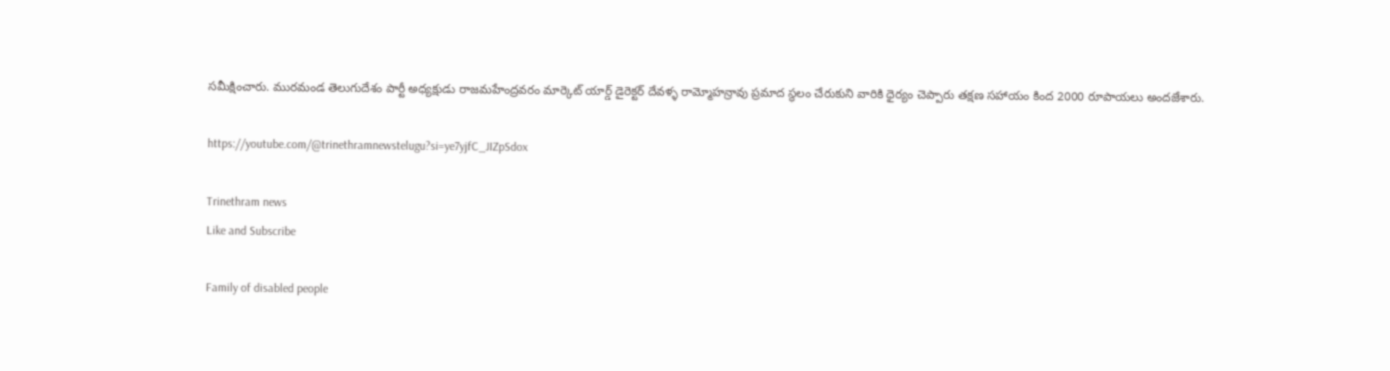సమీక్షించారు. మురమండ తెలుగుదేశం పార్టీ అధ్యక్షుడు రాజమహేంద్రవరం మార్కెట్ యార్డ్ డైరెక్టర్ దేవళ్ళ రామ్మోహన్రావు ప్రమాద స్థలం చేరుకుని వారికి ధైర్యం చెప్పారు తక్షణ సహాయం కింద 2000 రూపాయలు అందజేశారు.

https://youtube.com/@trinethramnewstelugu?si=ye7yjfC_JIZpSdox

Trinethram news
Like and Subscribe

Family of disabled people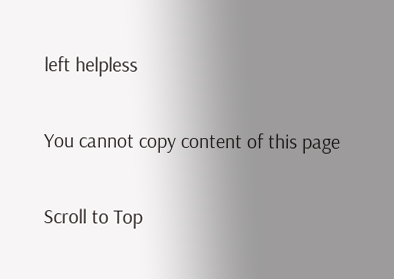left helpless

You cannot copy content of this page

Scroll to Top